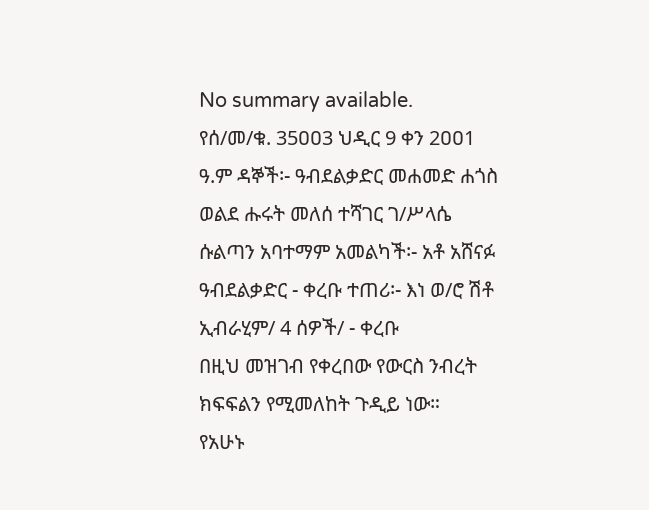No summary available.
የሰ/መ/ቁ. 35ዐዐ3 ህዲር 9 ቀን 2ዐዐ1 ዓ.ም ዳኞች፡- ዓብደልቃድር መሐመድ ሐጎስ ወልደ ሑሩት መለሰ ተሻገር ገ/ሥላሴ ሱልጣን አባተማም አመልካች፡- አቶ አሸናፉ ዓብደልቃድር - ቀረቡ ተጠሪ፡- እነ ወ/ሮ ሽቶ ኢብራሂም/ 4 ሰዎች/ - ቀረቡ
በዚህ መዝገብ የቀረበው የውርስ ንብረት ክፍፍልን የሚመለከት ጉዲይ ነው።
የአሁኑ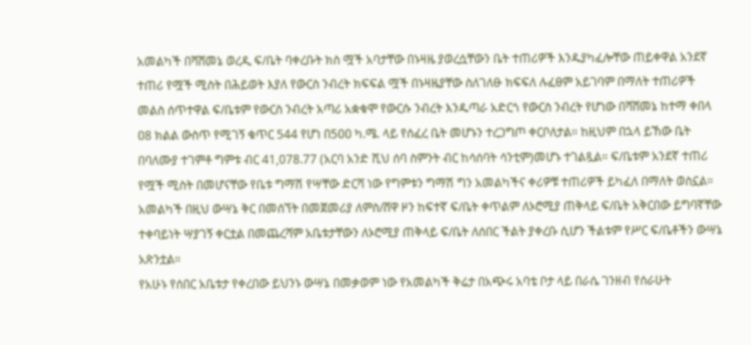አመልካች በሻሸመኔ ወረዲ ፍ/ቤት ባቀረቡት ክስ ሟች አባታቸው በኑዛዜ ያወረሷቸውን ቤት ተጠሪዎች እንዱያካፈሎቸው ጠይቀዋል አንደኛ ተጠሪ የሟች ሚስት በሕይወት እያለ የውርስ ንብረት ክፍፍል ሟች በኑዛዜያቸው ስለገለፁ ክፍፍለ ሉፈፀም አይገባም በማለት ተጠሪዎች መልስ ሰጥተዋል ፍ/ቤቱም የውርስ ንብረት አጣሪ አቋቁሞ የውርሱ ንብረት እንዱጣራ አድርጎ የውርስ ንብረት የሆነው በሻሸመኔ ከተማ ቀበላ ዐ8 ክልል ውስጥ የሚገኝ ቁጥር 544 የሆነ በ5ዐዐ ካ.ሜ. ላይ የሰፈረ ቤት መሆኑን ተረጋግጦ ቀርቦለታል። ከዚህም በኋላ ይኸው ቤት በባለሙያ ተገምቶ ግምቱ ብር 41,078.77 (አርባ አንድ ሺህ ሰባ ስምንት ብር ከሳሰባት ሳንቲም)መሆኑ ተገልጿል። ፍ/ቤቱም አንደኛ ተጠሪ የሟች ሚስት በመሆናቸው የቤቱ ግማሽ የሣቸው ድርሻ ነው የግምቱን ግማሽ ግን አመልካችና ቀሪዎቹ ተጠሪዎች ይካፈለ በማለት ወስኗል።
አመልካች በዚህ ውሣኔ ቅር በመሰኘት በመጀመሪያ ለምስ/ሸዋ ዞን ከፍተኛ ፍ/ቤት ቀጥልም ለኦሮሚያ ጠቅላይ ፍ/ቤት አቅርበው ይግባኛቸው ተቀባይነት ሣያገኝ ቀርቷል በመጨረሻም አቤቱታቸውን ለኦሮሚያ ጠቅላይ ፍ/ቤት ለሰበር ችልት ያቀረቡ ሲሆን ችልቱም የሥር ፍ/ቤቶችን ውሣኔ አጽንቷል።
የአሁኑ የሰበር አቤቱታ የቀረበው ይህንኑ ውሣኔ በመቃወም ነው የአመልካች ቅሬታ በአጭሩ አባቴ ቦታ ላይ በራሴ ገንዘብ የሰራሁት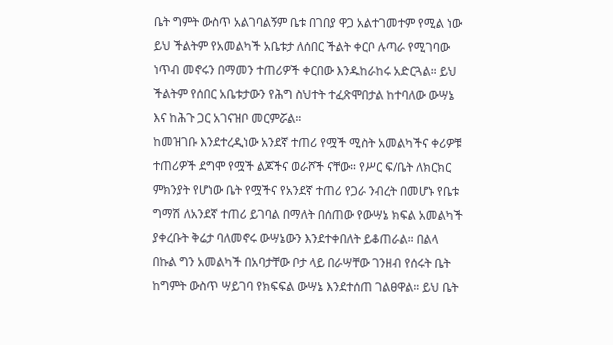ቤት ግምት ውስጥ አልገባልኝም ቤቱ በገበያ ዋጋ አልተገመተም የሚል ነው ይህ ችልትም የአመልካች አቤቱታ ለሰበር ችልት ቀርቦ ሉጣራ የሚገባው ነጥብ መኖሩን በማመን ተጠሪዎች ቀርበው እንዱከራከሩ አድርጓል። ይህ ችልትም የሰበር አቤቱታውን የሕግ ስህተት ተፈጽሞበታል ከተባለው ውሣኔ እና ከሕጉ ጋር አገናዝቦ መርምሯል።
ከመዝገቡ እንደተረዲነው አንደኛ ተጠሪ የሟች ሚስት አመልካችና ቀሪዎቹ ተጠሪዎች ደግሞ የሟች ልጆችና ወራሾች ናቸው። የሥር ፍ/ቤት ለክርክር ምክንያት የሆነው ቤት የሟችና የአንደኛ ተጠሪ የጋራ ንብረት በመሆኑ የቤቱ ግማሽ ለአንደኛ ተጠሪ ይገባል በማለት በሰጠው የውሣኔ ክፍል አመልካች ያቀረቡት ቅሬታ ባለመኖሩ ውሣኔውን እንደተቀበለት ይቆጠራል። በልላ በኩል ግን አመልካች በአባታቸው ቦታ ላይ በራሣቸው ገንዘብ የሰሩት ቤት ከግምት ውስጥ ሣይገባ የክፍፍል ውሣኔ እንደተሰጠ ገልፀዋል። ይህ ቤት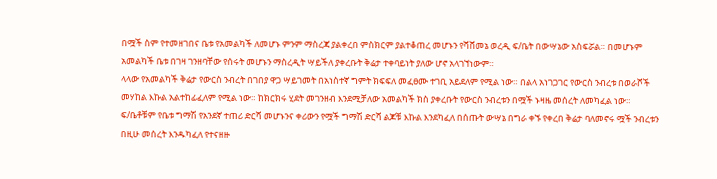በሟች ስም የተመዘገበና ቤቱ የአመልካች ለመሆኑ ምንም ማስረጃ ያልቀረበ ምስክርም ያልተቆጠረ መሆኑን የሻሸመኔ ወረዲ ፍ/ቤት በውሣኔው አስፍሯል። በመሆኑም አመልካች ቤቱ በገዛ ገንዘባቸው የሰሩት መሆኑን ማስረዲት ሣይችለ ያቀረቡት ቅሬታ ተቀባይነት ያለው ሆኖ አላገኘነውም።
ላላው የአመልካች ቅሬታ የውርስ ንብረት በገበያ ዋጋ ሣይገመት በአነስተኛ ግምት ክፍፍለ መፈፀሙ ተገቢ አይደለም የሚል ነው። በልላ አነገጋገር የውርስ ንብረቱ በወራሾች መሃከል እኩል አልተከፊፈለም የሚል ነው። ከክርክሩ ሂደት መገንዘብ እንደሚቻለው አመልካች ክስ ያቀረቡት የውርስ ንብረቱን በሟች ኑዛዜ መሰረት ለመካፈል ነው።
ፍ/ቤቶቹም የቤቱ ግማሽ የአንደኛ ተጠሪ ድርሻ መሆኑንና ቀሪውን የሟች ግማሽ ድርሻ ልጆቹ እኩል እንደካፈለ በሰጡት ውሣኔ በግራ ቀኙ የቀረበ ቅሬታ ባለመኖሩ ሟች ንብረቱን በዚሁ መሰረት እንዱካፈለ የተናዘዙ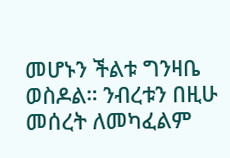መሆኑን ችልቱ ግንዛቤ ወስዶል። ንብረቱን በዚሁ መሰረት ለመካፈልም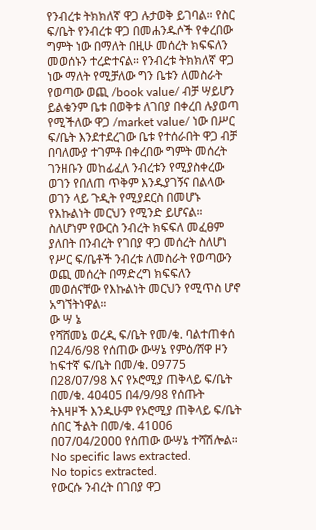የንብረቱ ትክክለኛ ዋጋ ሉታወቅ ይገባል። የስር ፍ/ቤት የንብረቱ ዋጋ በመሐንዱሶች የቀረበው ግምት ነው በማለት በዚሁ መሰረት ክፍፍለን መወሰኑን ተረድተናል። የንብረቱ ትክክለኛ ዋጋ ነው ማለት የሚቻለው ግን ቤቱን ለመስራት የወጣው ወጪ /book value/ ብቻ ሣይሆን ይልቁንም ቤቱ በወቅቱ ለገበያ በቀረበ ሉያወጣ የሚችለው ዋጋ /market value/ ነው በሥር ፍ/ቤት እንደተደረገው ቤቱ የተሰራበት ዋጋ ብቻ በባለሙያ ተገምቶ በቀረበው ግምት መሰረት ገንዘቡን መከፊፈለ ንብረቱን የሚያስቀረው ወገን የበለጠ ጥቅም እንዱያገኝና በልላው ወገን ላይ ጉዲት የሚያደርስ በመሆኑ የእኩልነት መርህን የሚንድ ይሆናል። ስለሆነም የውርስ ንብረት ክፍፍለ መፈፀም ያለበት በንብረት የገበያ ዋጋ መሰረት ስለሆነ የሥር ፍ/ቤቶች ንብረቱ ለመስራት የወጣውን ወጪ መሰረት በማድረግ ክፍፍለን መወሰናቸው የእኩልነት መርህን የሚጥስ ሆኖ አግኘትነዋል።
ው ሣ ኔ
የሻሸመኔ ወረዲ ፍ/ቤት የመ/ቁ. ባልተጠቀሰ በ24/6/98 የሰጠው ውሣኔ የምዕ/ሸዋ ዞን ከፍተኛ ፍ/ቤት በመ/ቁ. ዐ9775 በ28/ዐ7/98 እና የኦሮሚያ ጠቅላይ ፍ/ቤት በመ/ቁ. 4ዐ4ዐ5 በ4/9/98 የሰጡት ትእዛዞች እንዱሁም የኦሮሚያ ጠቅላይ ፍ/ቤት ሰበር ችልት በመ/ቁ. 41ዐዐ6 በዐ7/ዐ4/2ዐዐዐ የሰጠው ውሣኔ ተሻሽሎል።
No specific laws extracted.
No topics extracted.
የውርሱ ንብረት በገበያ ዋጋ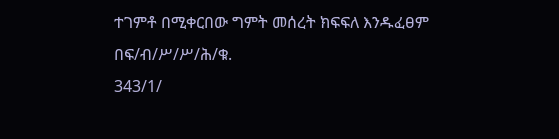ተገምቶ በሚቀርበው ግምት መሰረት ክፍፍለ እንዱፈፀም በፍ/ብ/ሥ/ሥ/ሕ/ቁ.
343/1/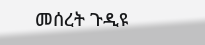መሰረት ጉዲዩ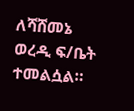ለሻሸመኔ ወረዲ ፍ/ቤት ተመልሷል።